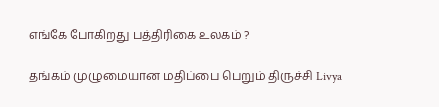எங்கே போகிறது பத்திரிகை உலகம் ?

தங்கம் முழுமையான மதிப்பை பெறும் திருச்சி Livya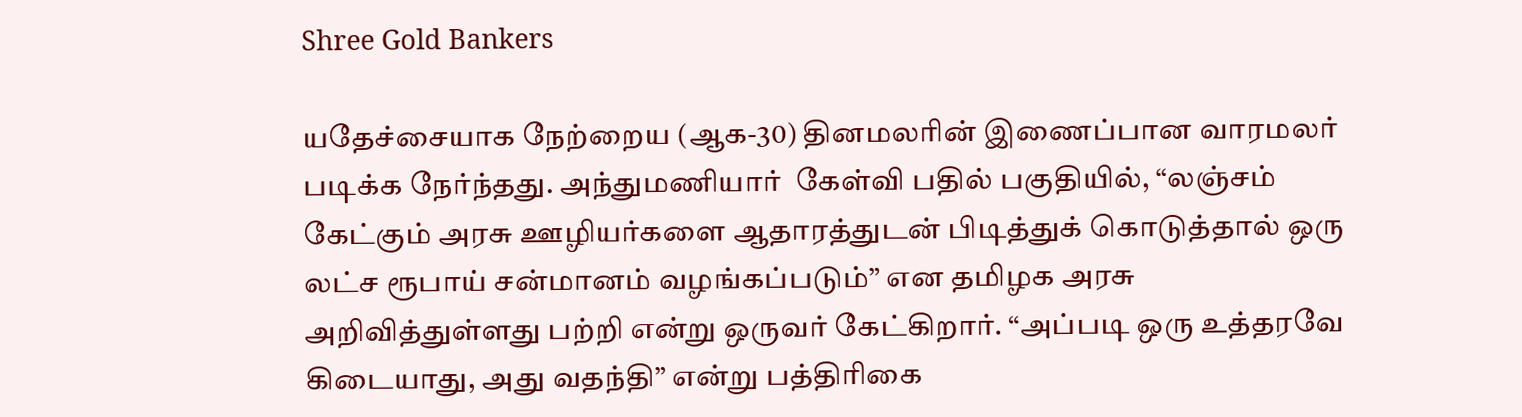Shree Gold Bankers

யதேச்சையாக நேற்றைய (ஆக-30) தினமலரின் இணைப்பான வாரமலர் படிக்க நேர்ந்தது. அந்துமணியார்  கேள்வி பதில் பகுதியில், “லஞ்சம் கேட்கும் அரசு ஊழியர்களை ஆதாரத்துடன் பிடித்துக் கொடுத்தால் ஒரு லட்ச ரூபாய் சன்மானம் வழங்கப்படும்” என தமிழக அரசு அறிவித்துள்ளது பற்றி என்று ஒருவர் கேட்கிறார். “அப்படி ஒரு உத்தரவே கிடையாது, அது வதந்தி” என்று பத்திரிகை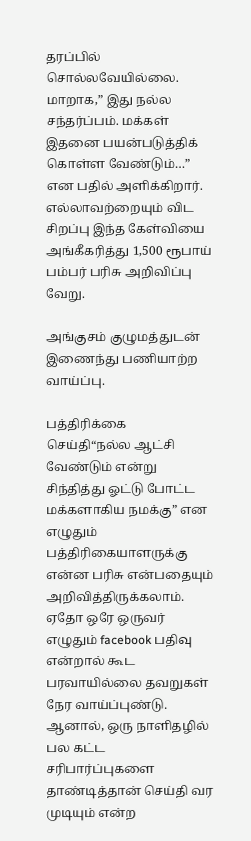தரப்பில் சொல்லவேயில்லை. மாறாக,” இது நல்ல சந்தர்ப்பம். மக்கள் இதனை பயன்படுத்திக் கொள்ள வேண்டும்…” என பதில் அளிக்கிறார். எல்லாவற்றையும் விட சிறப்பு இந்த கேள்வியை அங்கீகரித்து 1,500 ரூபாய் பம்பர் பரிசு அறிவிப்பு வேறு.

அங்குசம் குழுமத்துடன் இணைந்து பணியாற்ற வாய்ப்பு.

பத்திரிக்கை செய்தி“நல்ல ஆட்சி வேண்டும் என்று சிந்தித்து ஓட்டு போட்ட மக்களாகிய நமக்கு” என  எழுதும் பத்திரிகையாளருக்கு என்ன பரிசு என்பதையும் அறிவித்திருக்கலாம். ஏதோ ஒரே ஒருவர் எழுதும் facebook பதிவு என்றால் கூட பரவாயில்லை தவறுகள் நேர வாய்ப்புண்டு. ஆனால், ஒரு நாளிதழில் பல கட்ட சரிபார்ப்புகளை தாண்டித்தான் செய்தி வர முடியும் என்ற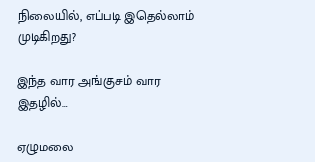நிலையில், எப்படி இதெல்லாம் முடிகிறது?

இந்த வார அங்குசம் வார இதழில்…

ஏழுமலை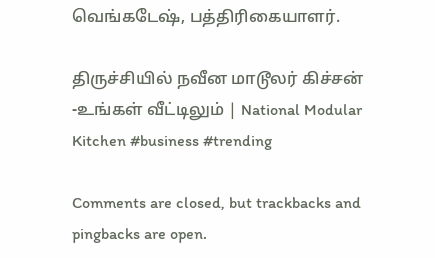வெங்கடேஷ், பத்திரிகையாளர்.

திருச்சியில் நவீன மாடூலர் கிச்சன் -உங்கள் வீட்டிலும் | National Modular Kitchen #business #trending

Comments are closed, but trackbacks and pingbacks are open.